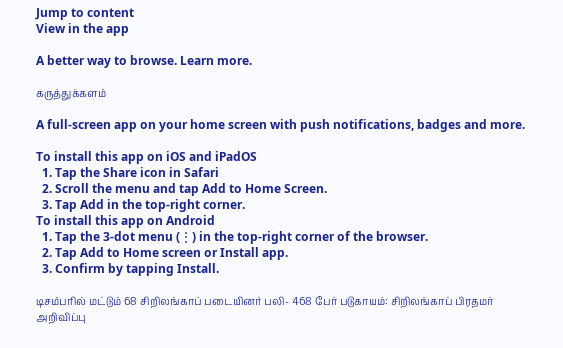Jump to content
View in the app

A better way to browse. Learn more.

கருத்துக்களம்

A full-screen app on your home screen with push notifications, badges and more.

To install this app on iOS and iPadOS
  1. Tap the Share icon in Safari
  2. Scroll the menu and tap Add to Home Screen.
  3. Tap Add in the top-right corner.
To install this app on Android
  1. Tap the 3-dot menu (⋮) in the top-right corner of the browser.
  2. Tap Add to Home screen or Install app.
  3. Confirm by tapping Install.

டிசம்பரில் மட்டும் 68 சிறிலங்காப் படையினர் பலி- 468 பேர் படுகாயம்: சிறிலங்காப் பிரதமர் அறிவிப்பு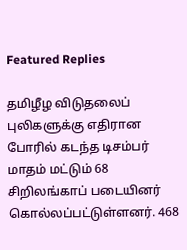Featured Replies

தமிழீழ விடுதலைப் புலிகளுக்கு எதிரான போரில் கடந்த டிசம்பர் மாதம் மட்டும் 68 சிறிலங்காப் படையினர் கொல்லப்பட்டுள்ளனர். 468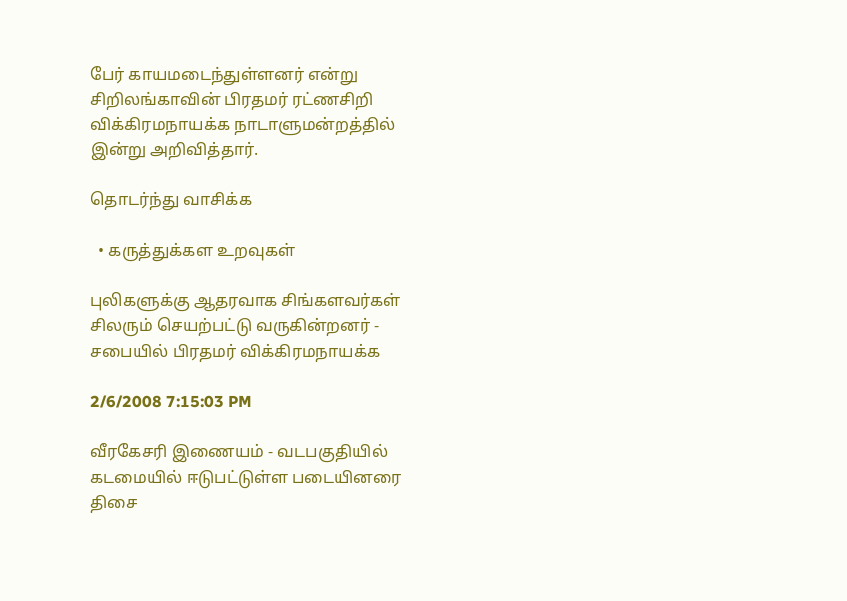பேர் காயமடைந்துள்ளனர் என்று சிறிலங்காவின் பிரதமர் ரட்ணசிறி விக்கிரமநாயக்க நாடாளுமன்றத்தில் இன்று அறிவித்தார்.

தொடர்ந்து வாசிக்க

  • கருத்துக்கள உறவுகள்

புலிகளுக்கு ஆதரவாக சிங்களவர்கள் சிலரும் செயற்பட்டு வருகின்றனர் - சபையில் பிரதமர் விக்கிரமநாயக்க

2/6/2008 7:15:03 PM

வீரகேசரி இணையம் - வடபகுதியில் கடமையில் ஈடுபட்டுள்ள படையினரை திசை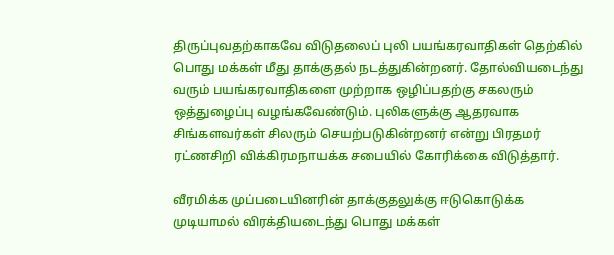திருப்புவதற்காகவே விடுதலைப் புலி பயங்கரவாதிகள் தெற்கில் பொது மக்கள் மீது தாக்குதல் நடத்துகின்றனர். தோல்வியடைந்து வரும் பயங்கரவாதிகளை முற்றாக ஒழிப்பதற்கு சகலரும் ஒத்துழைப்பு வழங்கவேண்டும். புலிகளுக்கு ஆதரவாக சிங்களவர்கள் சிலரும் செயற்படுகின்றனர் என்று பிரதமர் ரட்ணசிறி விக்கிரமநாயக்க சபையில் கோரிக்கை விடுத்தார்.

வீரமிக்க முப்படையினரின் தாக்குதலுக்கு ஈடுகொடுக்க முடியாமல் விரக்தியடைந்து பொது மக்கள்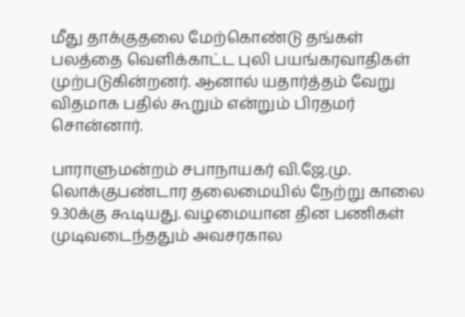மீது தாக்குதலை மேற்கொண்டு தங்கள் பலத்தை வெளிக்காட்ட புலி பயங்கரவாதிகள் முற்படுகின்றனர். ஆனால் யதார்த்தம் வேறு விதமாக பதில் கூறும் என்றும் பிரதமர் சொன்னார்.

பாராளுமன்றம் சபாநாயகர் வி.ஜே.மு. லொக்குபண்டார தலைமையில் நேற்று காலை 9.30க்கு கூடியது. வழமையான தின பணிகள் முடிவடைந்ததும் அவசரகால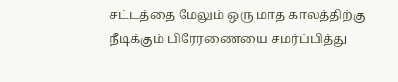சட்டத்தை மேலும் ஒரு மாத காலத்திற்கு நீடிக்கும் பிரேரணையை சமர்ப்பித்து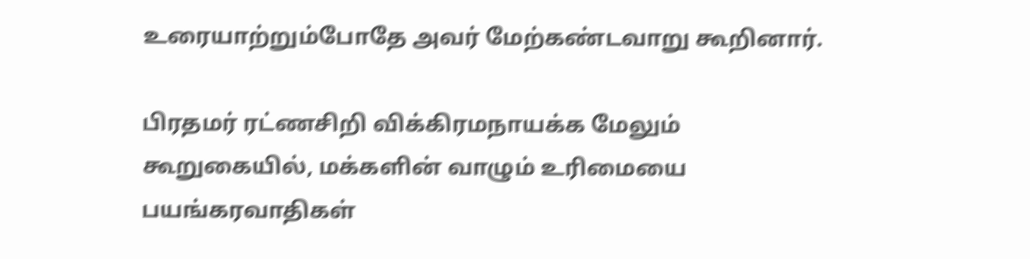உரையாற்றும்போதே அவர் மேற்கண்டவாறு கூறினார்.

பிரதமர் ரட்ணசிறி விக்கிரமநாயக்க மேலும் கூறுகையில், மக்களின் வாழும் உரிமையை பயங்கரவாதிகள்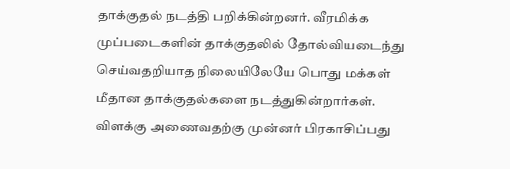தாக்குதல் நடத்தி பறிக்கின்றனர். வீரமிக்க முப்படைகளின் தாக்குதலில் தோல்வியடைந்து செய்வதறியாத நிலையிலேயே பொது மக்கள் மீதான தாக்குதல்களை நடத்துகின்றார்கள். விளக்கு அணைவதற்கு முன்னர் பிரகாசிப்பது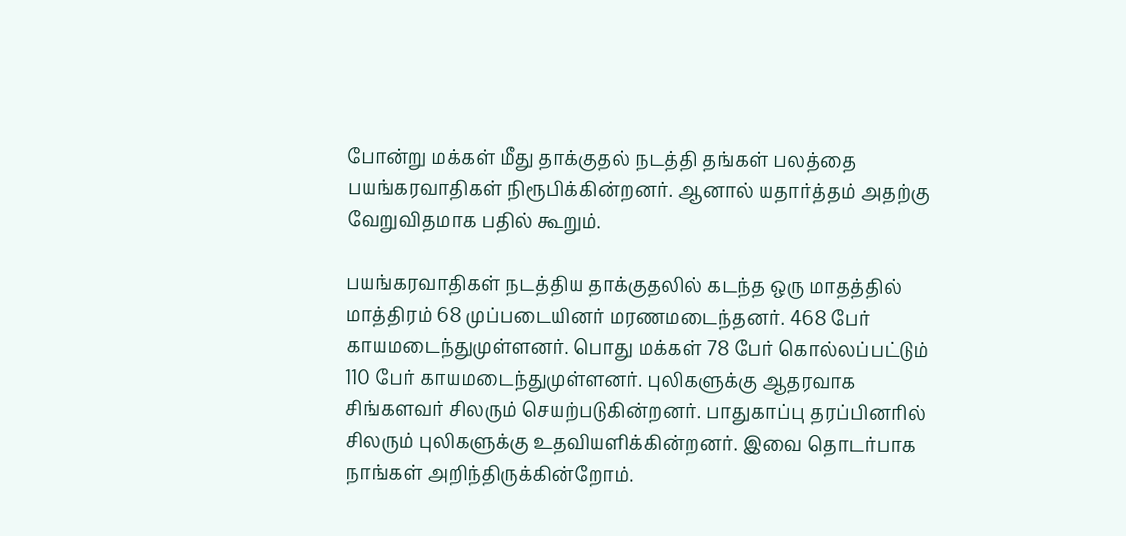போன்று மக்கள் மீது தாக்குதல் நடத்தி தங்கள் பலத்தை பயங்கரவாதிகள் நிரூபிக்கின்றனர். ஆனால் யதார்த்தம் அதற்கு வேறுவிதமாக பதில் கூறும்.

பயங்கரவாதிகள் நடத்திய தாக்குதலில் கடந்த ஒரு மாதத்தில் மாத்திரம் 68 முப்படையினர் மரணமடைந்தனர். 468 பேர் காயமடைந்துமுள்ளனர். பொது மக்கள் 78 பேர் கொல்லப்பட்டும் 110 பேர் காயமடைந்துமுள்ளனர். புலிகளுக்கு ஆதரவாக சிங்களவர் சிலரும் செயற்படுகின்றனர். பாதுகாப்பு தரப்பினரில் சிலரும் புலிகளுக்கு உதவியளிக்கின்றனர். இவை தொடர்பாக நாங்கள் அறிந்திருக்கின்றோம்.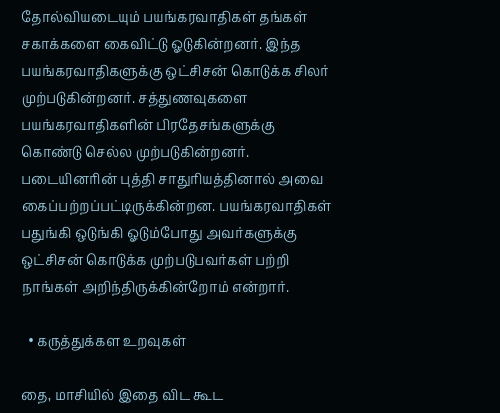தோல்வியடையும் பயங்கரவாதிகள் தங்கள் சகாக்களை கைவிட்டு ஓடுகின்றனர். இந்த பயங்கரவாதிகளுக்கு ஒட்சிசன் கொடுக்க சிலர் முற்படுகின்றனர். சத்துணவுகளை பயங்கரவாதிகளின் பிரதேசங்களுக்கு கொண்டு செல்ல முற்படுகின்றனர். படையினரின் புத்தி சாதுரியத்தினால் அவை கைப்பற்றப்பட்டிருக்கின்றன. பயங்கரவாதிகள் பதுங்கி ஒடுங்கி ஓடும்போது அவர்களுக்கு ஒட்சிசன் கொடுக்க முற்படுபவர்கள் பற்றி நாங்கள் அறிந்திருக்கின்றோம் என்றார்.

  • கருத்துக்கள உறவுகள்

தை, மாசியில் இதை விட கூட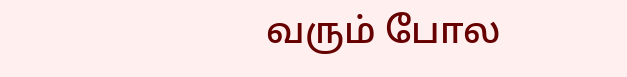வரும் போல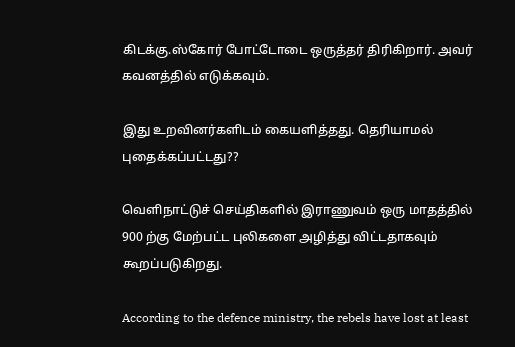கிடக்கு.ஸ்கோர் போட்டோடை ஒருத்தர் திரிகிறார். அவர் கவனத்தில் எடுக்கவும்.

இது உறவினர்களிடம் கையளித்தது. தெரியாமல் புதைக்கப்பட்டது??

வெளிநாட்டுச் செய்திகளில் இராணுவம் ஒரு மாதத்தில் 900 ற்கு மேற்பட்ட புலிகளை அழித்து விட்டதாகவும் கூறப்படுகிறது.

According to the defence ministry, the rebels have lost at least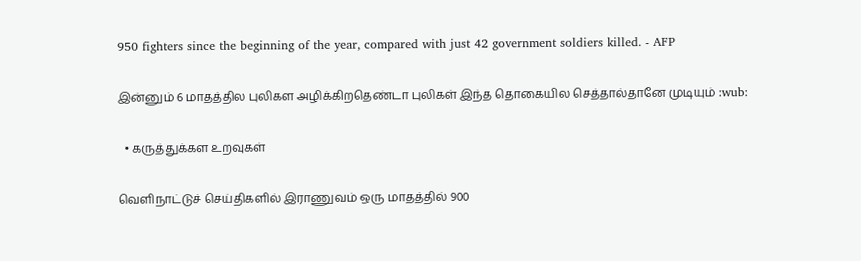950 fighters since the beginning of the year, compared with just 42 government soldiers killed. - AFP

இன்னும் 6 மாதத்தில புலிகள அழிக்கிறதெண்டா புலிகள் இந்த தொகையில செத்தால்தானே முடியும் :wub:

  • கருத்துக்கள உறவுகள்

வெளிநாட்டுச் செய்திகளில் இராணுவம் ஒரு மாதத்தில் 900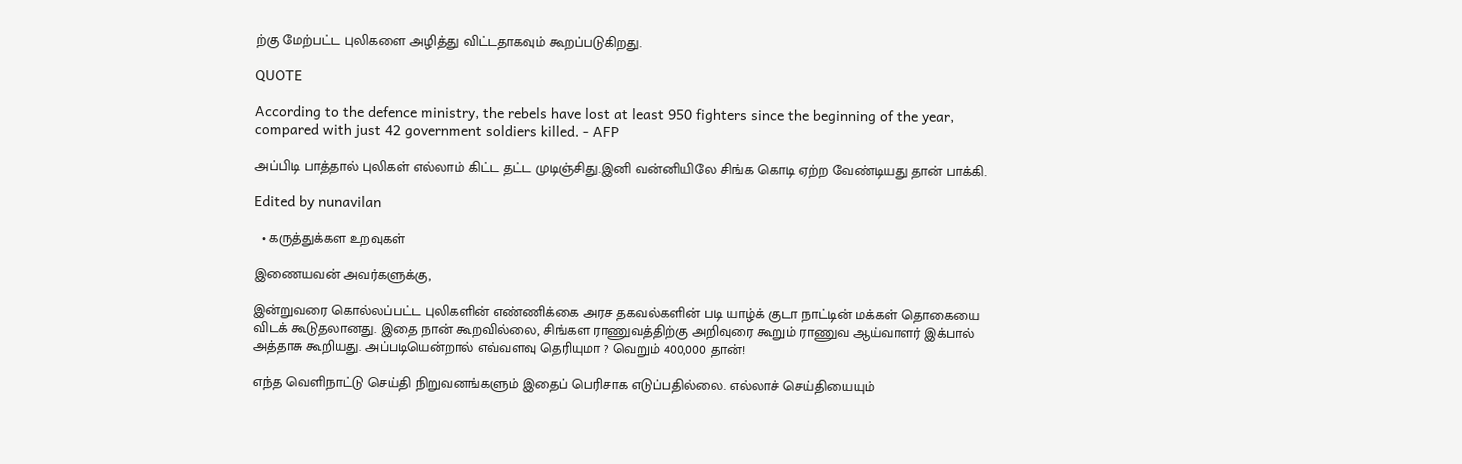ற்கு மேற்பட்ட புலிகளை அழித்து விட்டதாகவும் கூறப்படுகிறது.

QUOTE

According to the defence ministry, the rebels have lost at least 950 fighters since the beginning of the year, compared with just 42 government soldiers killed. - AFP

அப்பிடி பாத்தால் புலிகள் எல்லாம் கிட்ட தட்ட முடிஞ்சிது.இனி வன்னியிலே சிங்க கொடி ஏற்ற வேண்டியது தான் பாக்கி.

Edited by nunavilan

  • கருத்துக்கள உறவுகள்

இணையவன் அவர்களுக்கு,

இன்றுவரை கொல்லப்பட்ட புலிகளின் எண்ணிக்கை அரச தகவல்களின் படி யாழ்க் குடா நாட்டின் மக்கள் தொகையை விடக் கூடுதலானது. இதை நான் கூறவில்லை, சிங்கள ராணுவத்திற்கு அறிவுரை கூறும் ராணுவ ஆய்வாளர் இக்பால் அத்தாசு கூறியது. அப்படியென்றால் எவ்வளவு தெரியுமா ? வெறும் 400,000 தான்!

எந்த வெளிநாட்டு செய்தி நிறுவனங்களும் இதைப் பெரிசாக எடுப்பதில்லை. எல்லாச் செய்தியையும்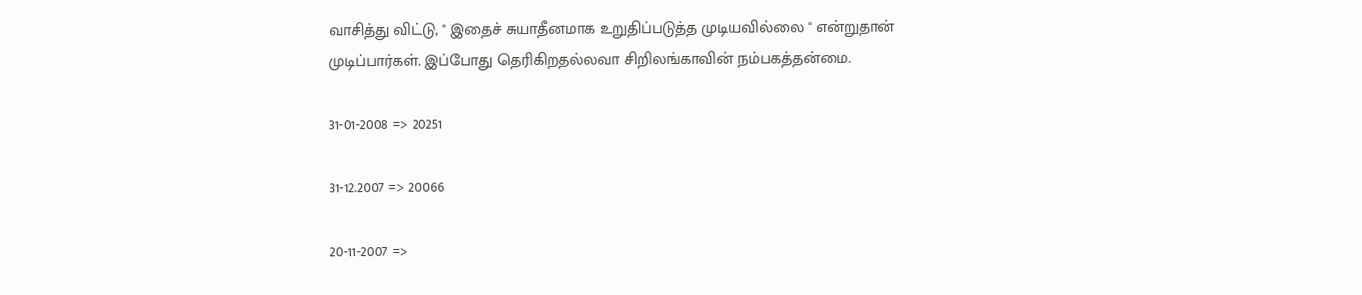வாசித்து விட்டு, " இதைச் சுயாதீனமாக உறுதிப்படுத்த முடியவில்லை " என்றுதான் முடிப்பார்கள். இப்போது தெரிகிறதல்லவா சிறிலங்காவின் நம்பகத்தன்மை.

31-01-2008 => 20251

31-12.2007 => 20066

20-11-2007 =>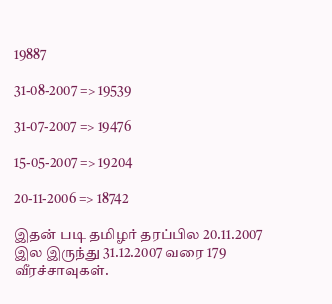19887

31-08-2007 => 19539

31-07-2007 => 19476

15-05-2007 => 19204

20-11-2006 => 18742

இதன் படி தமிழர் தரப்பில 20.11.2007 இல இருந்து 31.12.2007 வரை 179 வீரச்சாவுகள்.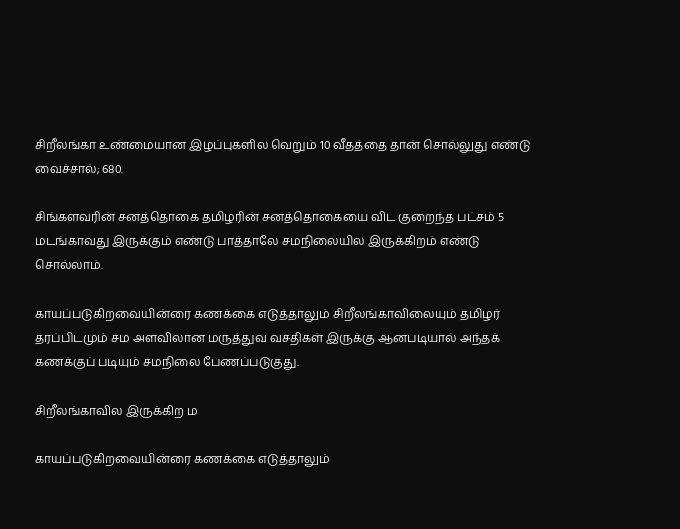சிறீலங்கா உண்மையான இழப்புகளில வெறும் 10 வீதத்தை தான் சொல்லுது எண்டு வைச்சால்; 680.

சிங்களவரின் சனத்தொகை தமிழரின் சனத்தொகையை விட குறைந்த பட்சம் 5 மடங்காவது இருக்கும் எண்டு பாத்தாலே சமநிலையில இருக்கிறம் எண்டு சொல்லாம்.

காயப்படுகிறவையின்ரை கணக்கை எடுத்தாலும் சிறீலங்காவிலையும் தமிழர் தரப்பிடமும் சம அளவிலான மருத்துவ வசதிகள் இருக்கு ஆனபடியால் அந்தக் கணக்குப் படியும் சமநிலை பேணப்படுகுது.

சிறீலங்காவில இருக்கிற ம

காயப்படுகிறவையின்ரை கணக்கை எடுத்தாலும்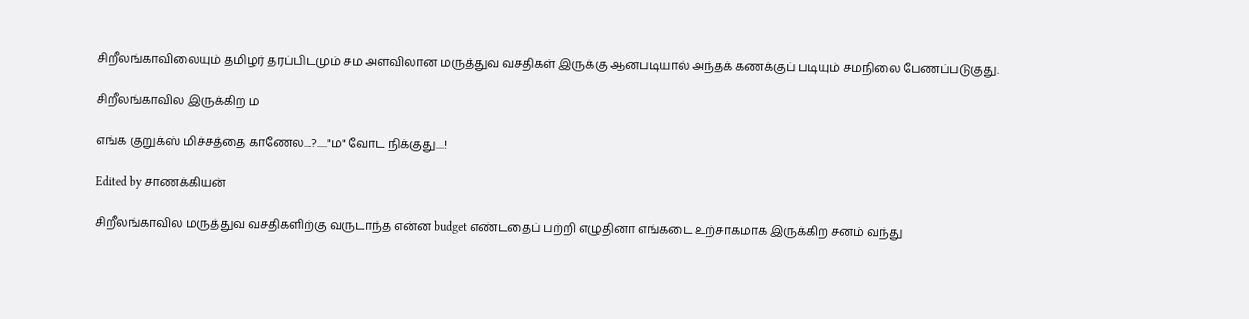சிறீலங்காவிலையும் தமிழர் தரப்பிடமும் சம அளவிலான மருத்துவ வசதிகள் இருக்கு ஆனபடியால் அந்தக் கணக்குப் படியும் சமநிலை பேணப்படுகுது.

சிறீலங்காவில இருக்கிற ம

எங்க குறுக்ஸ் மிச்சத்தை காணேல....?....."ம" வோட நிக்குது....!

Edited by சாணக்கியன்

சிறீலங்காவில மருத்துவ வசதிகளிற்கு வருடாந்த என்ன budget எண்டதைப் பற்றி எழுதினா எங்கடை உற்சாகமாக இருக்கிற சனம் வந்து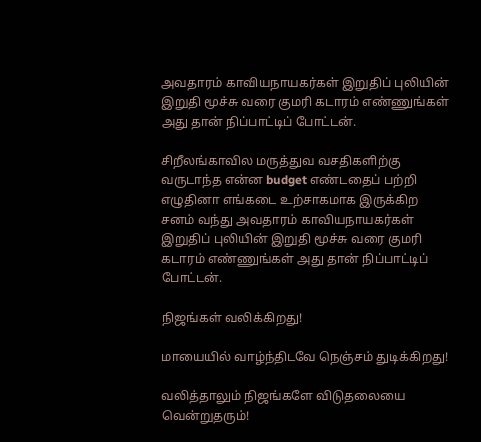அவதாரம் காவியநாயகர்கள் இறுதிப் புலியின் இறுதி மூச்சு வரை குமரி கடாரம் எண்ணுங்கள் அது தான் நிப்பாட்டிப் போட்டன்.

சிறீலங்காவில மருத்துவ வசதிகளிற்கு வருடாந்த என்ன budget எண்டதைப் பற்றி எழுதினா எங்கடை உற்சாகமாக இருக்கிற சனம் வந்து அவதாரம் காவியநாயகர்கள் இறுதிப் புலியின் இறுதி மூச்சு வரை குமரி கடாரம் எண்ணுங்கள் அது தான் நிப்பாட்டிப் போட்டன்.

நிஜங்கள் வலிக்கிறது!

மாயையில் வாழ்ந்திடவே நெஞ்சம் துடிக்கிறது!

வலித்தாலும் நிஜங்களே விடுதலையை வென்றுதரும்!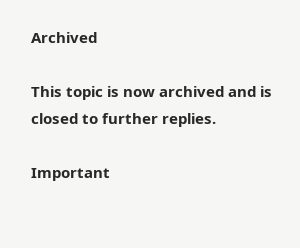Archived

This topic is now archived and is closed to further replies.

Important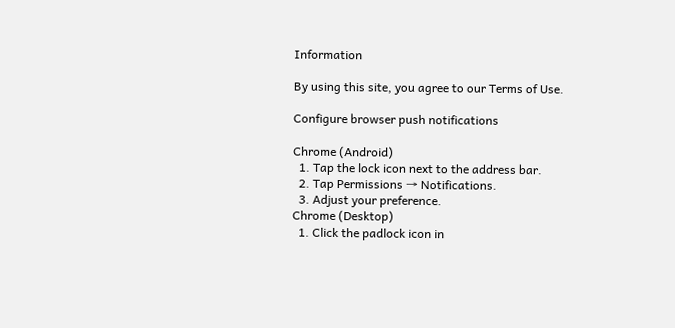Information

By using this site, you agree to our Terms of Use.

Configure browser push notifications

Chrome (Android)
  1. Tap the lock icon next to the address bar.
  2. Tap Permissions → Notifications.
  3. Adjust your preference.
Chrome (Desktop)
  1. Click the padlock icon in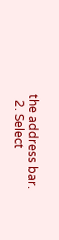the address bar.
  2. Select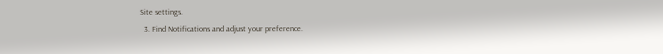Site settings.
  3. Find Notifications and adjust your preference.